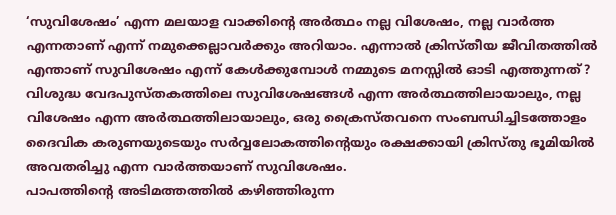‘സുവിശേഷം’ എന്ന മലയാള വാക്കിന്റെ അർത്ഥം നല്ല വിശേഷം, നല്ല വാർത്ത എന്നതാണ് എന്ന് നമുക്കെല്ലാവർക്കും അറിയാം. എന്നാൽ ക്രിസ്തീയ ജീവിതത്തിൽ എന്താണ് സുവിശേഷം എന്ന് കേൾക്കുമ്പോൾ നമ്മുടെ മനസ്സിൽ ഓടി എത്തുന്നത്?
വിശുദ്ധ വേദപുസ്തകത്തിലെ സുവിശേഷങ്ങൾ എന്ന അർത്ഥത്തിലായാലും, നല്ല വിശേഷം എന്ന അർത്ഥത്തിലായാലും, ഒരു ക്രൈസ്തവനെ സംബന്ധിച്ചിടത്തോളം ദൈവിക കരുണയുടെയും സർവ്വലോകത്തിന്റെയും രക്ഷക്കായി ക്രിസ്തു ഭൂമിയിൽ അവതരിച്ചു എന്ന വാർത്തയാണ് സുവിശേഷം.
പാപത്തിന്റെ അടിമത്തത്തിൽ കഴിഞ്ഞിരുന്ന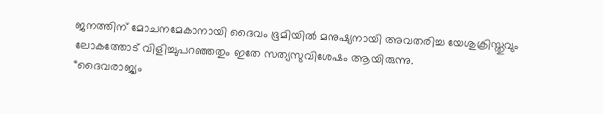ജനത്തിന് മോചനമേകാനായി ദൈവം ഭൂമിയിൽ മനുഷ്യനായി അവതരിച്ച യേശുക്രിസ്തുവും ലോകത്തോട് വിളിച്ചുപറഞ്ഞതും ഇതേ സത്യസുവിശേഷം ആയിരുന്നു.
“ദൈവരാജ്യം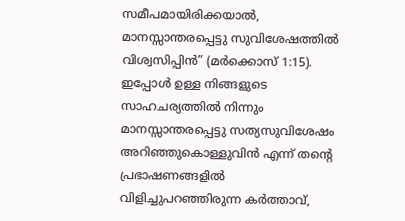സമീപമായിരിക്കയാൽ, മാനസ്സാന്തരപ്പെട്ടു സുവിശേഷത്തിൽ വിശ്വസിപ്പിൻ” (മർക്കൊസ് 1:15).
ഇപ്പോൾ ഉള്ള നിങ്ങളുടെ സാഹചര്യത്തിൽ നിന്നും മാനസ്സാന്തരപ്പെട്ടു സത്യസുവിശേഷം അറിഞ്ഞുകൊള്ളുവിൻ എന്ന് തന്റെ പ്രഭാഷണങ്ങളിൽ വിളിച്ചുപറഞ്ഞിരുന്ന കർത്താവ്,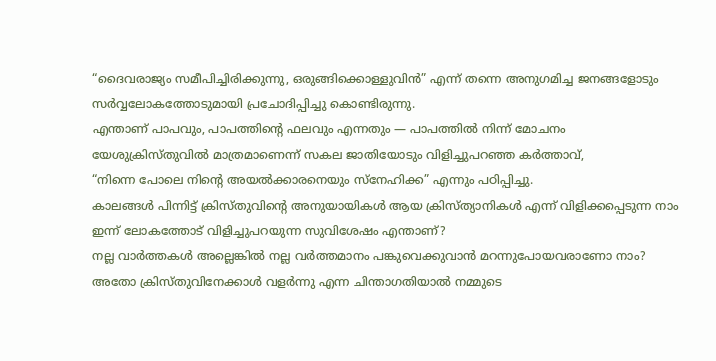“ദൈവരാജ്യം സമീപിച്ചിരിക്കുന്നു, ഒരുങ്ങിക്കൊള്ളുവിൻ” എന്ന് തന്നെ അനുഗമിച്ച ജനങ്ങളോടും സർവ്വലോകത്തോടുമായി പ്രചോദിപ്പിച്ചു കൊണ്ടിരുന്നു.
എന്താണ് പാപവും, പാപത്തിന്റെ ഫലവും എന്നതും — പാപത്തിൽ നിന്ന് മോചനം യേശുക്രിസ്തുവിൽ മാത്രമാണെന്ന് സകല ജാതിയോടും വിളിച്ചുപറഞ്ഞ കർത്താവ്,
“നിന്നെ പോലെ നിന്റെ അയൽക്കാരനെയും സ്നേഹിക്ക” എന്നും പഠിപ്പിച്ചു.
കാലങ്ങൾ പിന്നിട്ട് ക്രിസ്തുവിന്റെ അനുയായികൾ ആയ ക്രിസ്ത്യാനികൾ എന്ന് വിളിക്കപ്പെടുന്ന നാം ഇന്ന് ലോകത്തോട് വിളിച്ചുപറയുന്ന സുവിശേഷം എന്താണ്?
നല്ല വാർത്തകൾ അല്ലെങ്കിൽ നല്ല വർത്തമാനം പങ്കുവെക്കുവാൻ മറന്നുപോയവരാണോ നാം?
അതോ ക്രിസ്തുവിനേക്കാൾ വളർന്നു എന്ന ചിന്താഗതിയാൽ നമ്മുടെ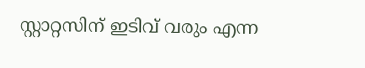സ്റ്റാറ്റസിന് ഇടിവ് വരും എന്ന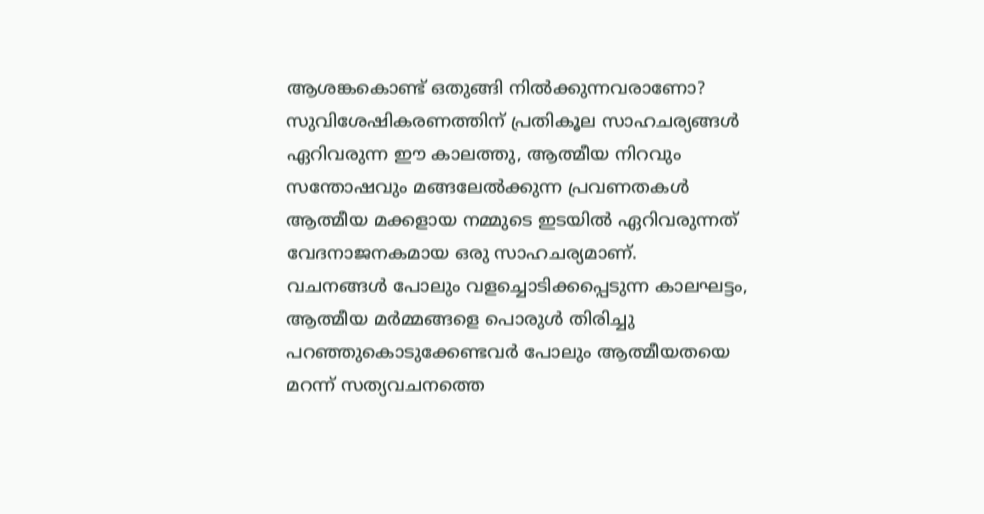ആശങ്കകൊണ്ട് ഒതുങ്ങി നിൽക്കുന്നവരാണോ?
സുവിശേഷികരണത്തിന് പ്രതികൂല സാഹചര്യങ്ങൾ ഏറിവരുന്ന ഈ കാലത്തു, ആത്മീയ നിറവും സന്തോഷവും മങ്ങലേൽക്കുന്ന പ്രവണതകൾ ആത്മീയ മക്കളായ നമ്മുടെ ഇടയിൽ ഏറിവരുന്നത് വേദനാജനകമായ ഒരു സാഹചര്യമാണ്.
വചനങ്ങൾ പോലും വളച്ചൊടിക്കപ്പെടുന്ന കാലഘട്ടം, ആത്മീയ മർമ്മങ്ങളെ പൊരുൾ തിരിച്ചു പറഞ്ഞുകൊടുക്കേണ്ടവർ പോലും ആത്മീയതയെ മറന്ന് സത്യവചനത്തെ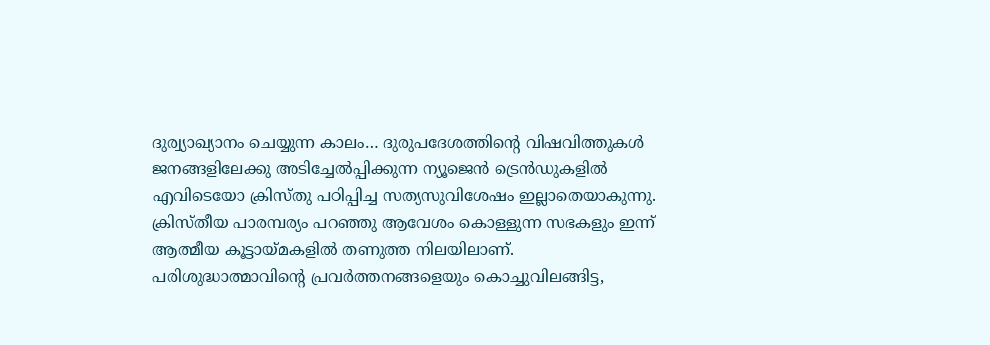ദുര്വ്യാഖ്യാനം ചെയ്യുന്ന കാലം… ദുരുപദേശത്തിന്റെ വിഷവിത്തുകൾ ജനങ്ങളിലേക്കു അടിച്ചേൽപ്പിക്കുന്ന ന്യൂജെൻ ട്രെൻഡുകളിൽ എവിടെയോ ക്രിസ്തു പഠിപ്പിച്ച സത്യസുവിശേഷം ഇല്ലാതെയാകുന്നു.
ക്രിസ്തീയ പാരമ്പര്യം പറഞ്ഞു ആവേശം കൊള്ളുന്ന സഭകളും ഇന്ന് ആത്മീയ കൂട്ടായ്മകളിൽ തണുത്ത നിലയിലാണ്. പരിശുദ്ധാത്മാവിന്റെ പ്രവർത്തനങ്ങളെയും കൊച്ചുവിലങ്ങിട്ട,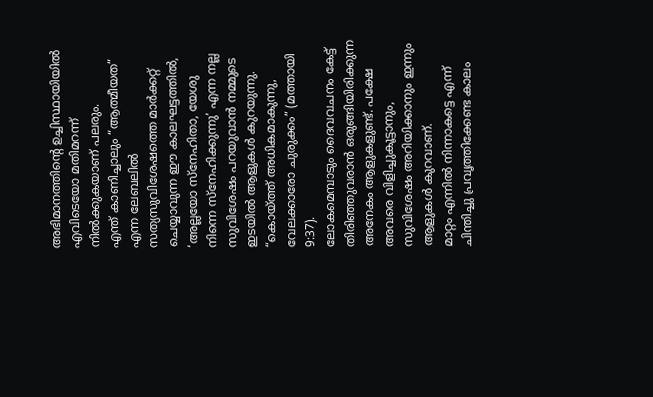അഭിമാനത്തിന്റെ ഉച്ചിസ്ഥായിയിൽ എവിടെയോ മതിമറന്ന് നിൽക്കുകയാണ് പലരും.
എന്ത് കാണിച്ചാലും “ആത്മീയത” എന്ന ലേബലിൽ സത്യസുവിശേഷത്തെ മാർക്കറ്റ് ചെയ്യാവുന്ന ഈ കാലഘട്ടത്തിൽ,
‘അല്ലയോ സ്നേഹിതാ, യേശു നിന്നെ സ്നേഹിക്കുന്നു’ എന്ന നല്ല സുവിശേഷം പറയുവാൻ നമ്മുടെ ഇടയിൽ ആളുകൾ കുറയുന്നു.
“കൊയ്ത്ത് അധികമാകുന്നു, വേലക്കാരോ ചുരുക്കം” (മത്തായി 9:37).
ലോകമെമ്പാടും ദൈവവചനം കേട്ട് തിരിഞ്ഞുവരാൻ ഒരുങ്ങിയിരിക്കുന്ന അനേകം ആളുകളുണ്ട്. പക്ഷേ അവരെ വിളിച്ചുകൂട്ടാനും, സുവിശേഷം അറിയിക്കാനും ഇന്നും ആളുകൾ കുറവാണ്.
മാറ്റം എന്നിൽ നിന്നാകട്ടെ എന്ന് ചിന്തിച്ചു പ്രവൃത്തിക്കേണ്ട കാലം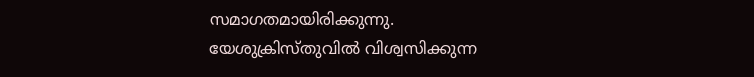സമാഗതമായിരിക്കുന്നു.
യേശുക്രിസ്തുവിൽ വിശ്വസിക്കുന്ന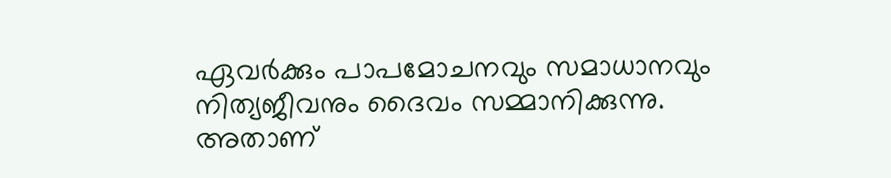ഏവർക്കും പാപമോചനവും സമാധാനവും നിത്യജീവനും ദൈവം സമ്മാനിക്കുന്നു.
അതാണ്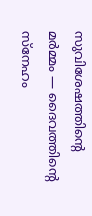സുവിശേഷത്തിന്റെ മർമ്മം — ദൈവത്തിന്റെ സ്നേഹം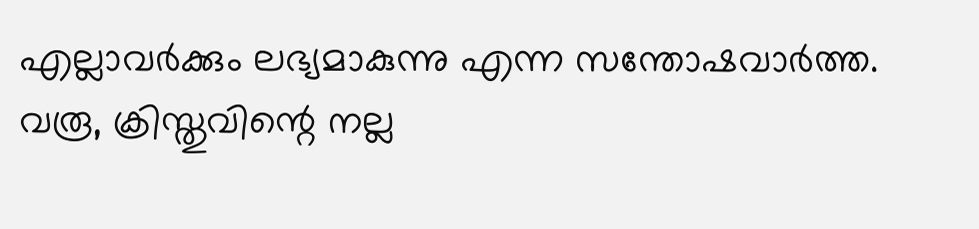എല്ലാവർക്കും ലഭ്യമാകുന്നു എന്ന സന്തോഷവാർത്ത.
വരൂ, ക്രിസ്തുവിന്റെ നല്ല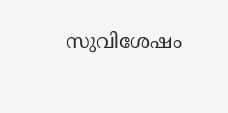സുവിശേഷം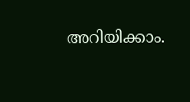അറിയിക്കാം.